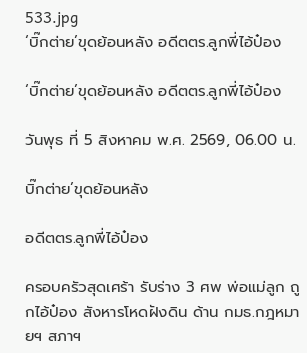533.jpg
‘บิ๊กต่าย’ขุดย้อนหลัง อดีตตร.ลูกพี่ไอ้ป๋อง

‘บิ๊กต่าย’ขุดย้อนหลัง อดีตตร.ลูกพี่ไอ้ป๋อง

วันพุธ ที่ 5 สิงหาคม พ.ศ. 2569, 06.00 น.

บิ๊กต่าย’ขุดย้อนหลัง

อดีตตร.ลูกพี่ไอ้ป๋อง

ครอบครัวสุดเศร้า รับร่าง 3 ศพ พ่อแม่ลูก ถูกไอ้ป๋อง สังหารโหดฝังดิน ด้าน กมธ.กฎหมายฯ สภาฯ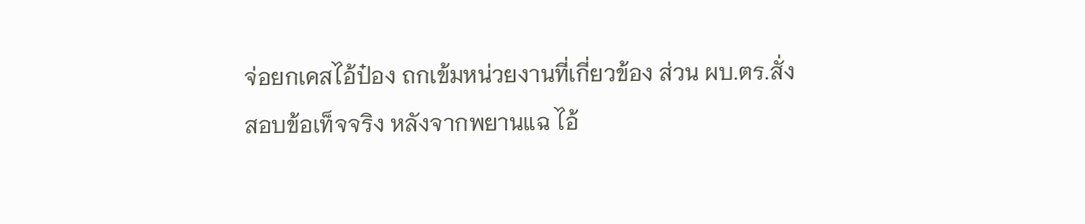จ่อยกเคสไอ้ป๋อง ถกเข้มหน่วยงานที่เกี่ยวข้อง ส่วน ผบ.ตร.สั่งสอบข้อเท็จจริง หลังจากพยานแฉ ไอ้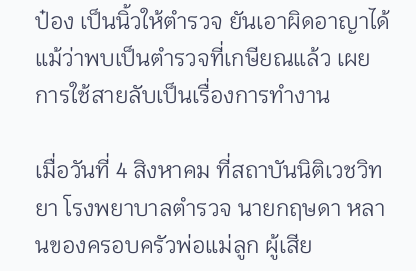ป๋อง เป็นนิ้วให้ตำรวจ ยันเอาผิดอาญาได้ แม้ว่าพบเป็นตำรวจที่เกษียณแล้ว เผยการใช้สายลับเป็นเรื่องการทำงาน

เมื่อวันที่ 4 สิงหาคม ที่สถาบันนิติเวชวิทยา โรงพยาบาลตำรวจ นายกฤษดา หลานของครอบครัวพ่อแม่ลูก ผู้เสีย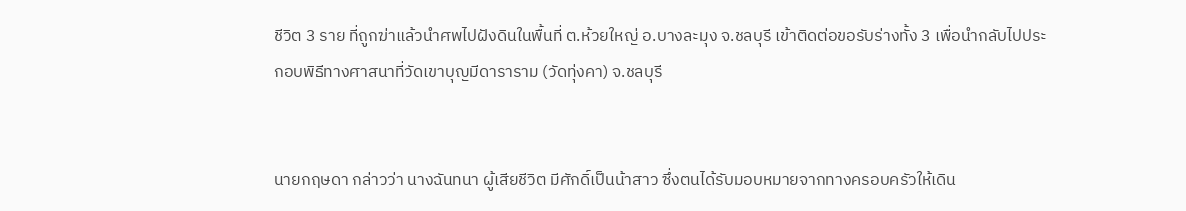ชีวิต 3 ราย ที่ถูกฆ่าแล้วนำศพไปฝังดินในพื้นที่ ต.ห้วยใหญ่ อ.บางละมุง จ.ชลบุรี เข้าติดต่อขอรับร่างทั้ง 3 เพื่อนำกลับไปประกอบพิธีทางศาสนาที่วัดเขาบุญมีดาราราม (วัดทุ่งคา) จ.ชลบุรี


นายกฤษดา กล่าวว่า นางฉันทนา ผู้เสียชีวิต มีศักดิ์เป็นน้าสาว ซึ่งตนได้รับมอบหมายจากทางครอบครัวให้เดิน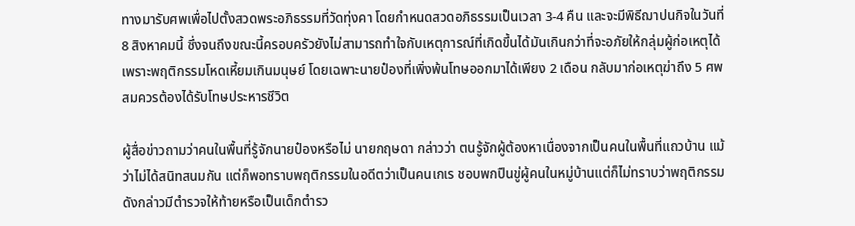ทางมารับศพเพื่อไปตั้งสวดพระอภิธรรมที่วัดทุ่งคา โดยกำหนดสวดอภิธรรมเป็นเวลา 3-4 คืน และจะมีพิธีฌาปนกิจในวันที่ 8 สิงหาคมนี้ ซึ่งจนถึงขณะนี้ครอบครัวยังไม่สามารถทำใจกับเหตุการณ์ที่เกิดขึ้นได้มันเกินกว่าที่จะอภัยให้กลุ่มผู้ก่อเหตุได้เพราะพฤติกรรมโหดเหี้ยมเกินมนุษย์ โดยเฉพาะนายป๋องที่เพิ่งพ้นโทษออกมาได้เพียง 2 เดือน กลับมาก่อเหตุฆ่าถึง 5 ศพ สมควรต้องได้รับโทษประหารชีวิต

ผู้สื่อข่าวถามว่าคนในพื้นที่รู้จักนายป๋องหรือไม่ นายกฤษดา กล่าวว่า ตนรู้จักผู้ต้องหาเนื่องจากเป็นคนในพื้นที่แถวบ้าน แม้ว่าไม่ได้สนิทสนมกัน แต่ก็พอทราบพฤติกรรมในอดีตว่าเป็นคนเกเร ชอบพกปืนขู่ผู้คนในหมู่บ้านแต่ก็ไม่ทราบว่าพฤติกรรมดังกล่าวมีตำรวจให้ท้ายหรือเป็นเด็กตำรว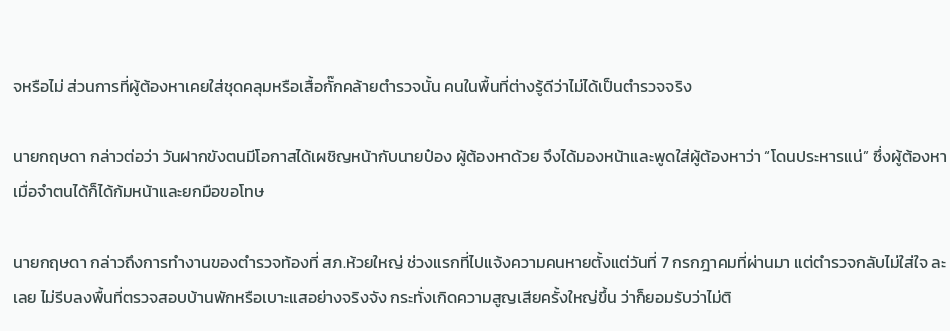จหรือไม่ ส่วนการที่ผู้ต้องหาเคยใส่ชุดคลุมหรือเสื้อกั๊กคล้ายตำรวจนั้น คนในพื้นที่ต่างรู้ดีว่าไม่ได้เป็นตำรวจจริง

นายกฤษดา กล่าวต่อว่า วันฝากขังตนมีโอกาสได้เผชิญหน้ากับนายป๋อง ผู้ต้องหาด้วย จึงได้มองหน้าและพูดใส่ผู้ต้องหาว่า “โดนประหารแน่” ซึ่งผู้ต้องหาเมื่อจำตนได้ก็ได้ก้มหน้าและยกมือขอโทษ

นายกฤษดา กล่าวถึงการทำงานของตำรวจท้องที่ สภ.ห้วยใหญ่ ช่วงแรกที่ไปแจ้งความคนหายตั้งแต่วันที่ 7 กรกฎาคมที่ผ่านมา แต่ตำรวจกลับไม่ใส่ใจ ละเลย ไม่รีบลงพื้นที่ตรวจสอบบ้านพักหรือเบาะแสอย่างจริงจัง กระทั่งเกิดความสูญเสียครั้งใหญ่ขึ้น ว่าก็ยอมรับว่าไม่ติ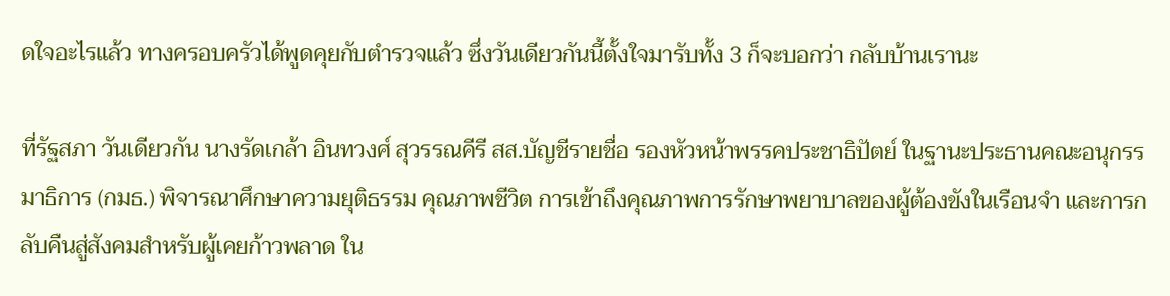ดใจอะไรแล้ว ทางครอบครัวได้พูดคุยกับตำรวจแล้ว ซึ่งวันเดียวกันนี้ตั้งใจมารับทั้ง 3 ก็จะบอกว่า กลับบ้านเรานะ

ที่รัฐสภา วันเดียวกัน นางรัดเกล้า อินทวงศ์ สุวรรณคีรี สส.บัญชีรายชื่อ รองหัวหน้าพรรคประชาธิปัตย์ ในฐานะประธานคณะอนุกรรมาธิการ (กมธ.) พิจารณาศึกษาความยุติธรรม คุณภาพชีวิต การเข้าถึงคุณภาพการรักษาพยาบาลของผู้ต้องขังในเรือนจำ และการกลับคืนสู่สังคมสำหรับผู้เคยก้าวพลาด ใน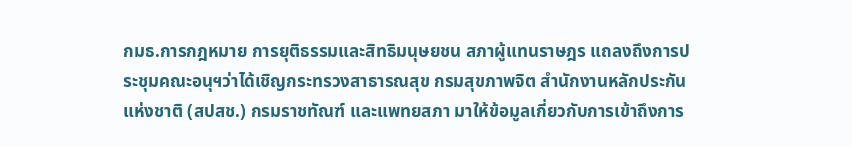กมธ.การกฎหมาย การยุติธรรมและสิทธิมนุษยชน สภาผู้แทนราษฎร แถลงถึงการประชุมคณะอนุฯว่าได้เชิญกระทรวงสาธารณสุข กรมสุขภาพจิต สำนักงานหลักประกันแห่งชาติ (สปสช.) กรมราชทัณฑ์ และแพทยสภา มาให้ข้อมูลเกี่ยวกับการเข้าถึงการ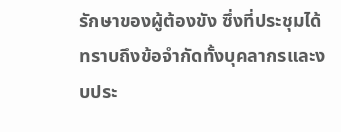รักษาของผู้ต้องขัง ซึ่งที่ประชุมได้ทราบถึงข้อจำกัดทั้งบุคลากรและงบประ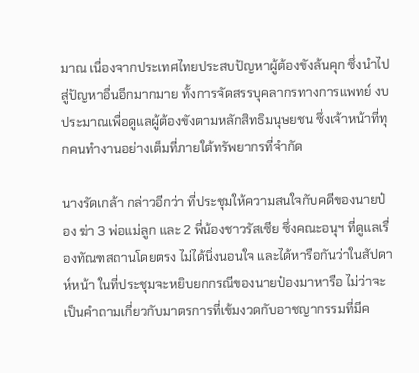มาณ เนื่องจากประเทศไทยประสบปัญหาผู้ต้องขังล้นคุก ซึ่งนำไปสู่ปัญหาอื่นอีกมากมาย ทั้งการจัดสรรบุคลากรทางการแพทย์ งบประมาณเพื่อดูแลผู้ต้องขังตามหลักสิทธิมนุษยชน ซึ่งเจ้าหน้าที่ทุกคนทำงานอย่างเต็มที่ภายใต้ทรัพยากรที่จำกัด

นางรัดเกล้า กล่าวอีกว่า ที่ประชุมให้ความสนใจกับคดีของนายป๋อง ฆ่า 3 พ่อแม่ลูก และ 2 พี่น้องชาวรัสเซีย ซึ่งคณะอนุฯ ที่ดูแลเรื่องทัณฑสถานโดยตรง ไม่ได้นิ่งนอนใจ และได้หารือกันว่าในสัปดาห์หน้า ในที่ประชุมจะหยิบยกกรณีของนายป๋องมาหารือ ไม่ว่าจะเป็นคำถามเกี่ยวกับมาตรการที่เข้มงวดกับอาชญากรรมที่มีค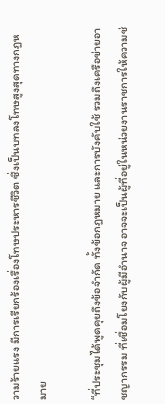วามร้ายแรง มีการเรียกร้องเรื่องโทษประหารชีวิต ซึ่งเป็นบทลงโทษสูงสุดทางกฎหมาย

“ที่ประชุมได้พูดคุยถึงข้อจำกัด ทั้งข้อกฎหมาย และการบังคับใช้ รวมถึงเครือข่ายอาชญากรรม ที่เชื่อมโยงกับผู้มีอำนาจ อาจจะเป็นผู้ที่อยู่ในหน่วยงานราชการให้ความช่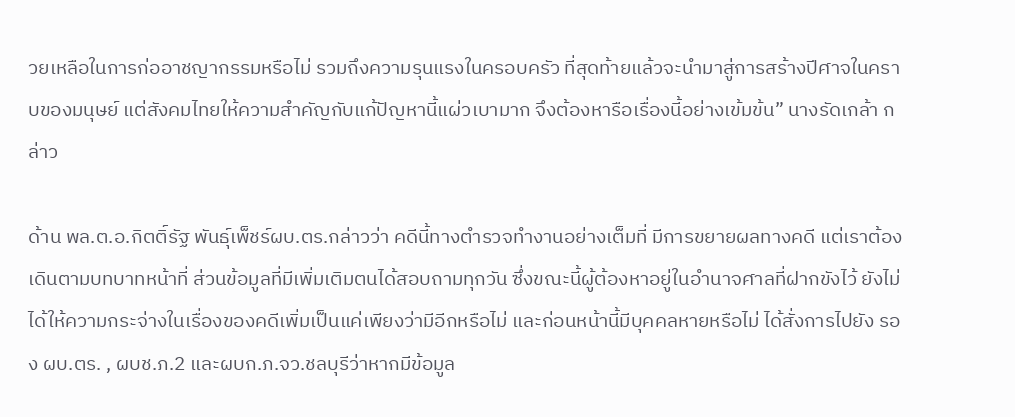วยเหลือในการก่ออาชญากรรมหรือไม่ รวมถึงความรุนแรงในครอบครัว ที่สุดท้ายแล้วจะนำมาสู่การสร้างปีศาจในคราบของมนุษย์ แต่สังคมไทยให้ความสำคัญกับแก้ปัญหานี้แผ่วเบามาก จึงต้องหารือเรื่องนี้อย่างเข้มข้น” นางรัดเกล้า กล่าว

ด้าน พล.ต.อ.กิตติ์รัฐ พันธุ์เพ็ชร์ผบ.ตร.กล่าวว่า คดีนี้ทางตำรวจทำงานอย่างเต็มที่ มีการขยายผลทางคดี แต่เราต้องเดินตามบทบาทหน้าที่ ส่วนข้อมูลที่มีเพิ่มเติมตนได้สอบถามทุกวัน ซึ่งขณะนี้ผู้ต้องหาอยู่ในอำนาจศาลที่ฝากขังไว้ ยังไม่ได้ให้ความกระจ่างในเรื่องของคดีเพิ่มเป็นแค่เพียงว่ามีอีกหรือไม่ และก่อนหน้านี้มีบุคคลหายหรือไม่ ได้สั่งการไปยัง รอง ผบ.ตร. , ผบช.ภ.2 และผบก.ภ.จว.ชลบุรีว่าหากมีข้อมูล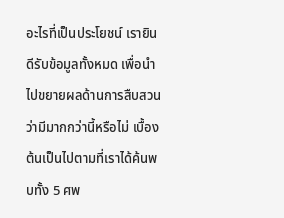อะไรที่เป็นประโยชน์ เรายินดีรับข้อมูลทั้งหมด เพื่อนำไปขยายผลด้านการสืบสวนว่ามีมากกว่านี้หรือไม่ เบื้องต้นเป็นไปตามที่เราได้ค้นพบทั้ง 5 ศพ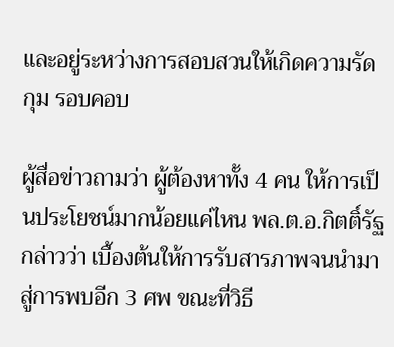และอยู่ระหว่างการสอบสวนให้เกิดความรัดกุม รอบคอบ

ผู้สื่อข่าวถามว่า ผู้ต้องหาทั้ง 4 คน ให้การเป็นประโยชน์มากน้อยแค่ไหน พล.ต.อ.กิตติ์รัฐ กล่าวว่า เบื้องต้นให้การรับสารภาพจนนำมาสู่การพบอีก 3 ศพ ขณะที่วิธี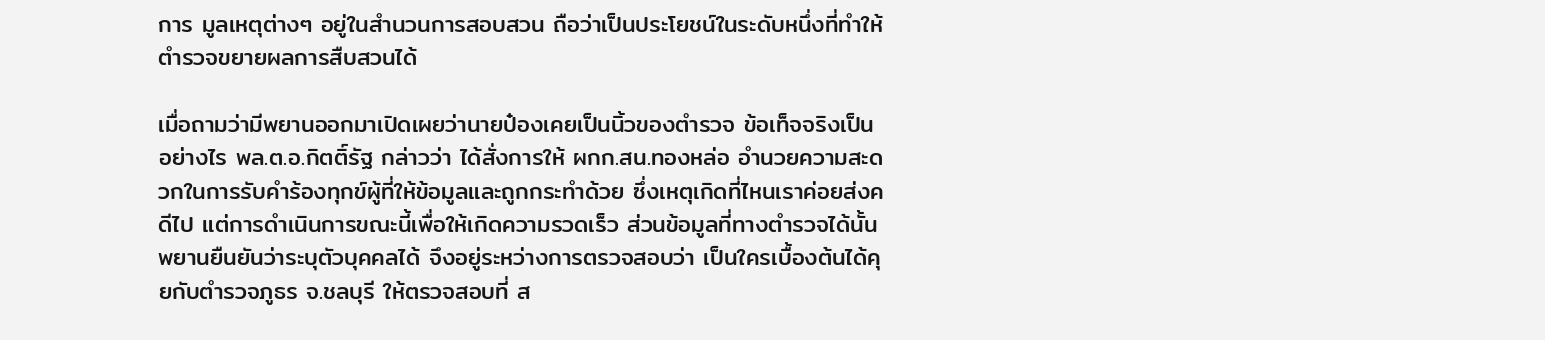การ มูลเหตุต่างๆ อยู่ในสำนวนการสอบสวน ถือว่าเป็นประโยชน์ในระดับหนึ่งที่ทำให้ตำรวจขยายผลการสืบสวนได้

เมื่อถามว่ามีพยานออกมาเปิดเผยว่านายป๋องเคยเป็นนิ้วของตำรวจ ข้อเท็จจริงเป็นอย่างไร พล.ต.อ.กิตติ์รัฐ กล่าวว่า ได้สั่งการให้ ผกก.สน.ทองหล่อ อำนวยความสะดวกในการรับคำร้องทุกข์ผู้ที่ให้ข้อมูลและถูกกระทำด้วย ซึ่งเหตุเกิดที่ไหนเราค่อยส่งคดีไป แต่การดำเนินการขณะนี้เพื่อให้เกิดความรวดเร็ว ส่วนข้อมูลที่ทางตำรวจได้นั้น พยานยืนยันว่าระบุตัวบุคคลได้ จึงอยู่ระหว่างการตรวจสอบว่า เป็นใครเบื้องต้นได้คุยกับตำรวจภูธร จ.ชลบุรี ให้ตรวจสอบที่ ส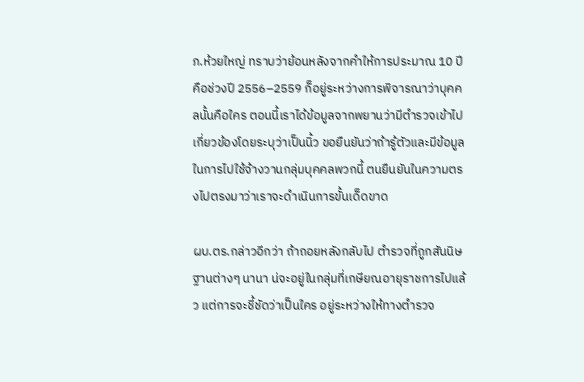ภ.ห้วยใหญ่ ทราบว่าย้อนหลังจากคำให้การประมาณ 10 ปี คือช่วงปี 2556–2559 ก็อยู่ระหว่างการพิจารณาว่าบุคคลนั้นคือใคร ตอนนี้เราได้ข้อมูลจากพยานว่ามีตำรวจเข้าไปเกี่ยวข้องโดยระบุว่าเป็นนิ้ว ขอยืนยันว่าถ้ารู้ตัวและมีข้อมูลในการไปใช้จ้างวานกลุ่มบุคคลพวกนี้ ตนยืนยันในความตรงไปตรงมาว่าเราจะดำเนินการขั้นเด็ดขาด

ผบ.ตร.กล่าวอีกว่า ถ้าถอยหลังกลับไป ตำรวจที่ถูกสันนิษฐานต่างๆ นานา น่จะอยู่ในกลุ่มที่เกษียณอายุราชการไปแล้ว แต่การจะชี้ชัดว่าเป็นใคร อยู่ระหว่างให้ทางตำรวจ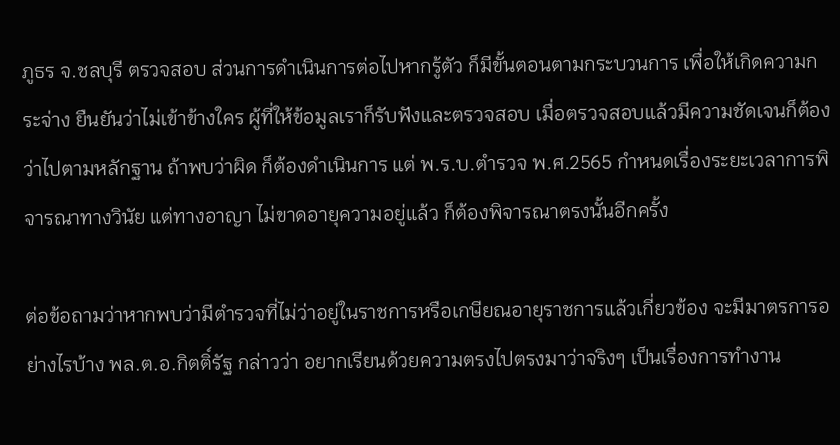ภูธร จ.ชลบุรี ตรวจสอบ ส่วนการดำเนินการต่อไปหากรู้ตัว ก็มีขั้นตอนตามกระบวนการ เพื่อให้เกิดความกระจ่าง ยืนยันว่าไม่เข้าข้างใคร ผู้ที่ให้ข้อมูลเราก็รับฟังและตรวจสอบ เมื่อตรวจสอบแล้วมีความชัดเจนก็ต้องว่าไปตามหลักฐาน ถ้าพบว่าผิด ก็ต้องดำเนินการ แต่ พ.ร.บ.ตำรวจ พ.ศ.2565 กำหนดเรื่องระยะเวลาการพิจารณาทางวินัย แต่ทางอาญา ไม่ขาดอายุความอยู่แล้ว ก็ต้องพิจารณาตรงนั้นอีกครั้ง

ต่อข้อถามว่าหากพบว่ามีตำรวจที่ไม่ว่าอยู่ในราชการหรือเกษียณอายุราชการแล้วเกี่ยวข้อง จะมีมาตรการอย่างไรบ้าง พล.ต.อ.กิตติ์รัฐ กล่าวว่า อยากเรียนด้วยความตรงไปตรงมาว่าจริงๆ เป็นเรื่องการทำงาน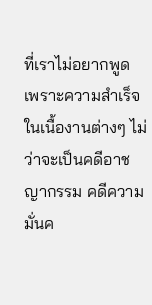ที่เราไม่อยากพูด เพราะความสำเร็จในเนื้องานต่างๆ ไม่ว่าจะเป็นคดีอาชญากรรม คดีความมั่นค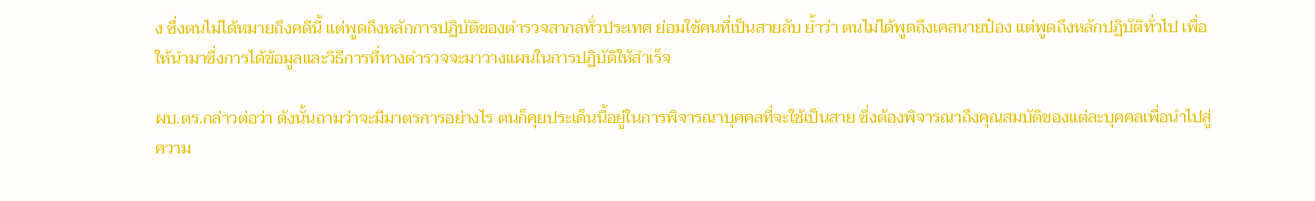ง ซึ่งตนไม่ได้หมายถึงคดีนี้ แต่พูดถึงหลักการปฏิบัติของตำรวจสากลทั่วประเทศ ย่อมใช้คนที่เป็นสายลับ ย้ำว่า ตนไม่ได้พูดถึงเคสนายป๋อง แต่พูดถึงหลักปฏิบัติทั่วไป เพื่อให้นำมาซึ่งการได้ข้อมูลและวิธีการที่ทางตำรวจจะมาวางแผนในการปฏิบัติให้สำเร็จ

ผบ.ตร.กล่าวต่อว่า ดังนั้นถามว่าจะมีมาตรการอย่างไร ตนก็คุยประเด็นนี้อยู่ในการพิจารณาบุคคลที่จะใช้เป็นสาย ซึ่งต้องพิจารณาถึงคุณสมบัติของแต่ละบุคคลเพื่อนำไปสู่ความ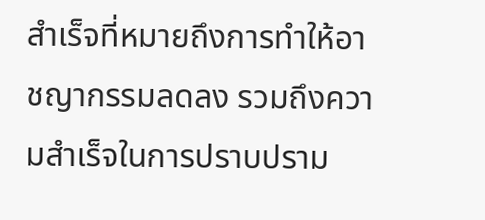สำเร็จที่หมายถึงการทำให้อาชญากรรมลดลง รวมถึงความสำเร็จในการปราบปราม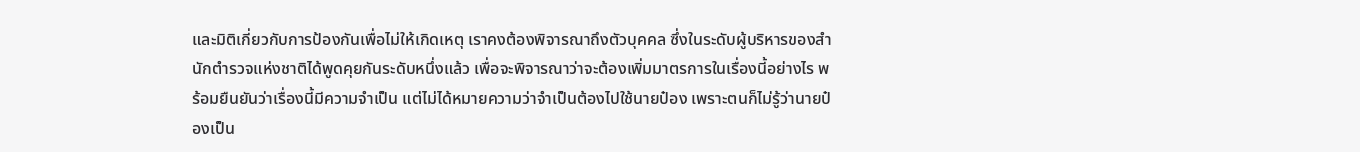และมิติเกี่ยวกับการป้องกันเพื่อไม่ให้เกิดเหตุ เราคงต้องพิจารณาถึงตัวบุคคล ซึ่งในระดับผู้บริหารของสำนักตำรวจแห่งชาติได้พูดคุยกันระดับหนึ่งแล้ว เพื่อจะพิจารณาว่าจะต้องเพิ่มมาตรการในเรื่องนี้อย่างไร พร้อมยืนยันว่าเรื่องนี้มีความจำเป็น แต่ไม่ได้หมายความว่าจำเป็นต้องไปใช้นายป๋อง เพราะตนก็ไม่รู้ว่านายป๋องเป็น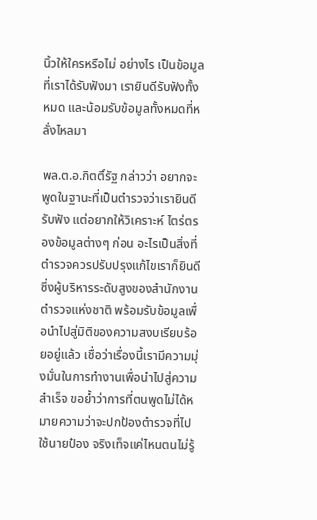นิ้วให้ใครหรือไม่ อย่างไร เป็นข้อมูลที่เราได้รับฟังมา เรายินดีรับฟังทั้งหมด และน้อมรับข้อมูลทั้งหมดที่หลั่งไหลมา

พล.ต.อ.กิตติ์รัฐ กล่าวว่า อยากจะพูดในฐานะที่เป็นตำรวจว่าเรายินดีรับฟัง แต่อยากให้วิเคราะห์ ไตร่ตรองข้อมูลต่างๆ ก่อน อะไรเป็นสิ่งที่ตำรวจควรปรับปรุงแก้ไขเราก็ยินดี ซึ่งผู้บริหารระดับสูงของสำนักงานตำรวจแห่งชาติ พร้อมรับข้อมูลเพื่อนำไปสู่มิติของความสงบเรียบร้อยอยู่แล้ว เชื่อว่าเรื่องนี้เรามีความมุ่งมั่นในการทำงานเพื่อนำไปสู่ความสำเร็จ ขอย้ำว่าการที่ตนพูดไม่ได้หมายความว่าจะปกป้องตำรวจที่ไปใช้นายป๋อง จริงเท็จแค่ไหนตนไม่รู้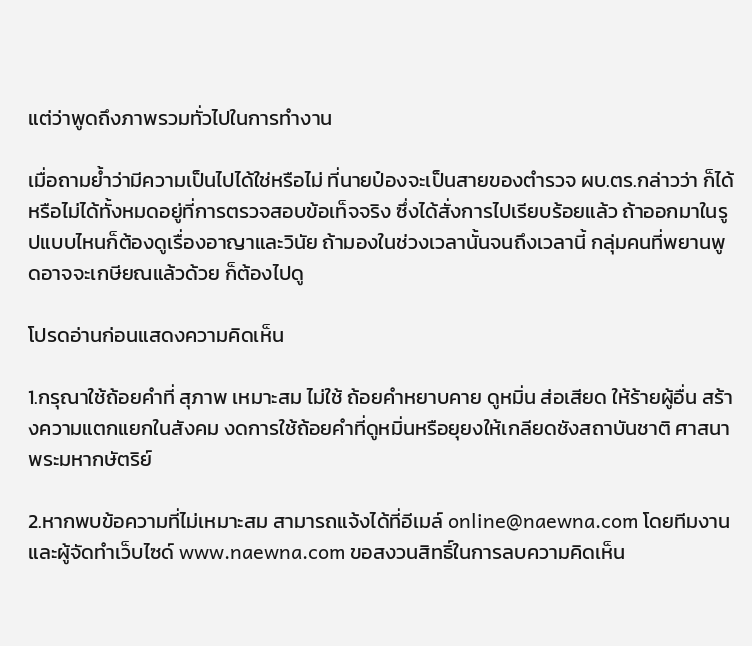แต่ว่าพูดถึงภาพรวมทั่วไปในการทำงาน

เมื่อถามย้ำว่ามีความเป็นไปได้ใช่หรือไม่ ที่นายป๋องจะเป็นสายของตำรวจ ผบ.ตร.กล่าวว่า ก็ได้หรือไม่ได้ทั้งหมดอยู่ที่การตรวจสอบข้อเท็จจริง ซึ่งได้สั่งการไปเรียบร้อยแล้ว ถ้าออกมาในรูปแบบไหนก็ต้องดูเรื่องอาญาและวินัย ถ้ามองในช่วงเวลานั้นจนถึงเวลานี้ กลุ่มคนที่พยานพูดอาจจะเกษียณแล้วด้วย ก็ต้องไปดู

โปรดอ่านก่อนแสดงความคิดเห็น

1.กรุณาใช้ถ้อยคำที่ สุภาพ เหมาะสม ไม่ใช้ ถ้อยคำหยาบคาย ดูหมิ่น ส่อเสียด ให้ร้ายผู้อื่น สร้างความแตกแยกในสังคม งดการใช้ถ้อยคำที่ดูหมิ่นหรือยุยงให้เกลียดชังสถาบันชาติ ศาสนา พระมหากษัตริย์

2.หากพบข้อความที่ไม่เหมาะสม สามารถแจ้งได้ที่อีเมล์ online@naewna.com โดยทีมงานและผู้จัดทำเว็บไซด์ www.naewna.com ขอสงวนสิทธิ์ในการลบความคิดเห็น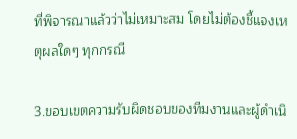ที่พิจารณาแล้วว่าไม่เหมาะสม โดยไม่ต้องชี้แจงเหตุผลใดๆ ทุกกรณี

3.ขอบเขตความรับผิดชอบของทีมงานและผู้ดำเนิ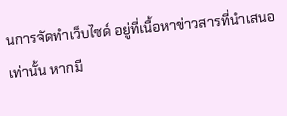นการจัดทำเว็บไซด์ อยู่ที่เนื้อหาข่าวสารที่นำเสนอเท่านั้น หากมี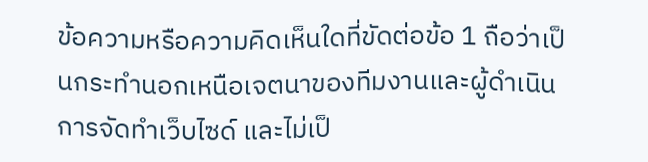ข้อความหรือความคิดเห็นใดที่ขัดต่อข้อ 1 ถือว่าเป็นกระทำนอกเหนือเจตนาของทีมงานและผู้ดำเนินการจัดทำเว็บไซด์ และไม่เป็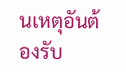นเหตุอันต้องรับ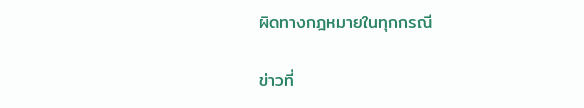ผิดทางกฎหมายในทุกกรณี

ข่าวที่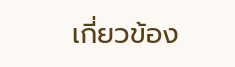เกี่ยวข้อง